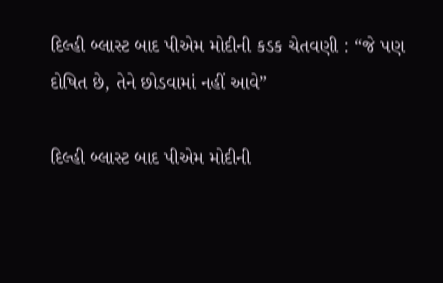દિલ્હી બ્લાસ્ટ બાદ પીએમ મોદીની કડક ચેતવણી : “જે પણ દોષિત છે, તેને છોડવામાં નહીં આવે”

દિલ્હી બ્લાસ્ટ બાદ પીએમ મોદીની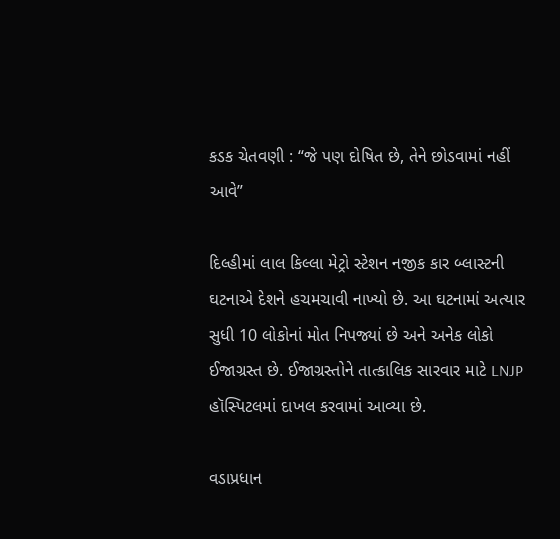કડક ચેતવણી : “જે પણ દોષિત છે, તેને છોડવામાં નહીં આવે”

દિલ્હીમાં લાલ કિલ્લા મેટ્રો સ્ટેશન નજીક કાર બ્લાસ્ટની ઘટનાએ દેશને હચમચાવી નાખ્યો છે. આ ઘટનામાં અત્યાર સુધી 10 લોકોનાં મોત નિપજ્યાં છે અને અનેક લોકો ઈજાગ્રસ્ત છે. ઈજાગ્રસ્તોને તાત્કાલિક સારવાર માટે LNJP હૉસ્પિટલમાં દાખલ કરવામાં આવ્યા છે.

વડાપ્રધાન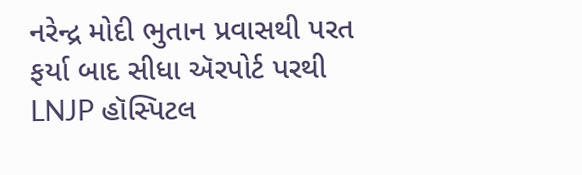નરેન્દ્ર મોદી ભુતાન પ્રવાસથી પરત ફર્યા બાદ સીધા ઍરપોર્ટ પરથી LNJP હૉસ્પિટલ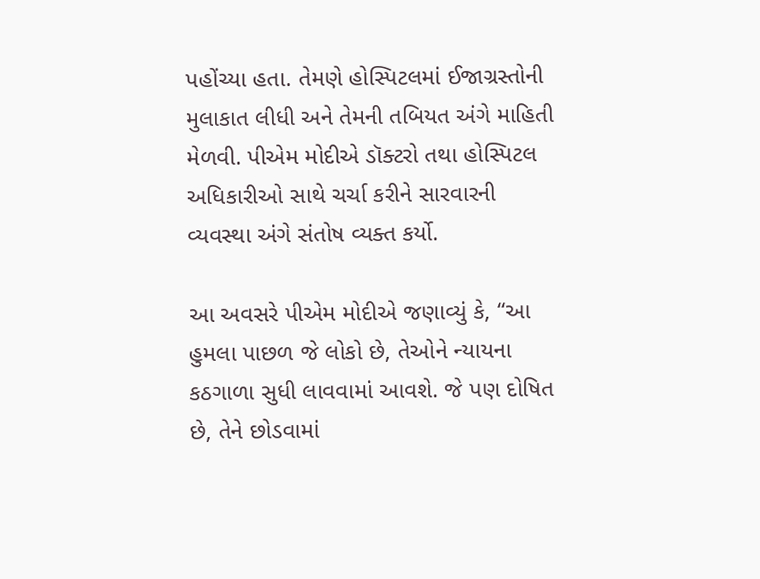પહોંચ્યા હતા. તેમણે હોસ્પિટલમાં ઈજાગ્રસ્તોની મુલાકાત લીધી અને તેમની તબિયત અંગે માહિતી મેળવી. પીએમ મોદીએ ડૉક્ટરો તથા હોસ્પિટલ અધિકારીઓ સાથે ચર્ચા કરીને સારવારની વ્યવસ્થા અંગે સંતોષ વ્યક્ત કર્યો.

આ અવસરે પીએમ મોદીએ જણાવ્યું કે, “આ હુમલા પાછળ જે લોકો છે, તેઓને ન્યાયના કઠગાળા સુધી લાવવામાં આવશે. જે પણ દોષિત છે, તેને છોડવામાં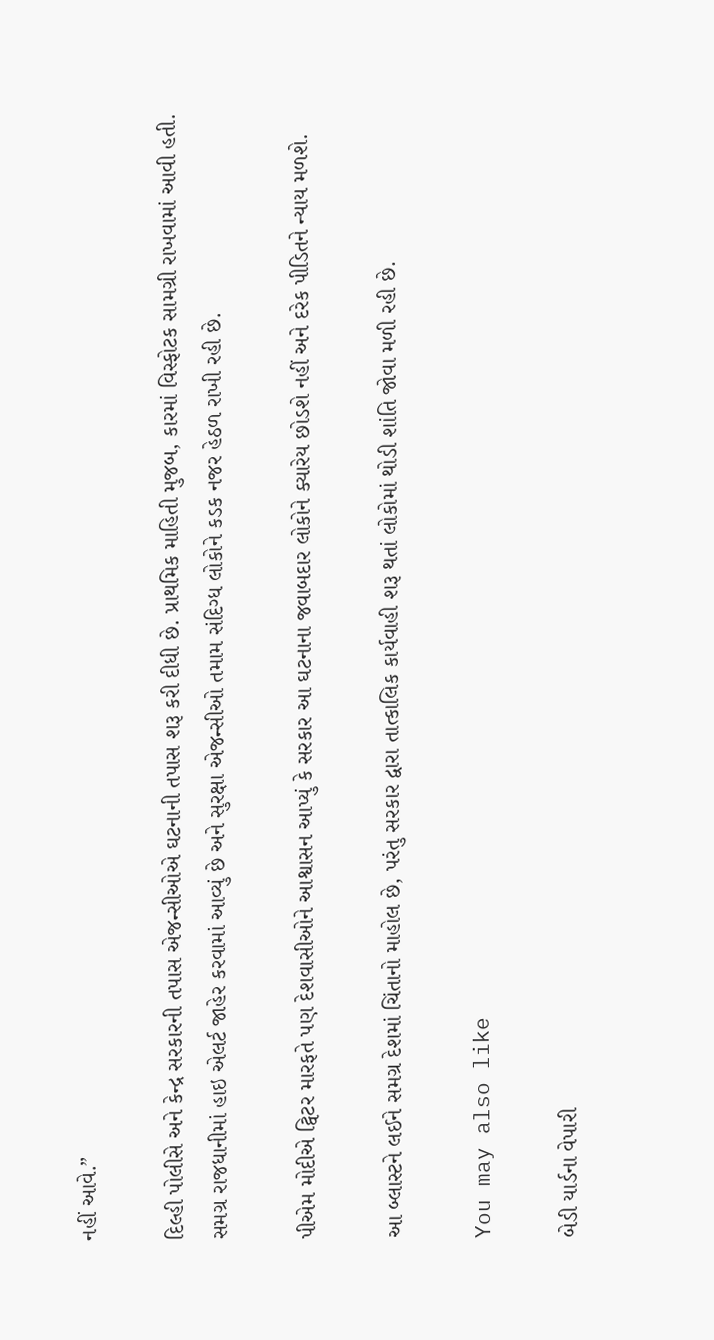નહીં આવે.”

દિલ્હી પોલીસે અને કેન્દ્ર સરકારની તપાસ એજન્સીઓએ ઘટનાની તપાસ શરૂ કરી દીધી છે. પ્રાથમિક માહિતી મુજબ, કારમાં વિસ્ફોટક સામગ્રી રાખવામાં આવી હતી. સમગ્ર રાજધાનીમાં હાઇ એલર્ટ જાહેર કરવામાં આવ્યું છે અને સુરક્ષા એજન્સીઓ તમામ સંદિગ્ધ લોકોને કડક નજર હેઠળ રાખી રહી છે.

પીએમ મોદીએ ટ્વિટર મારફતે પણ દેશવાસીઓને આશ્વાસન આપ્યું કે સરકાર આ ઘટનાના જવાબદાર લોકોને ક્યારેય છોડશે નહીં અને દરેક પીડિતને ન્યાય મળશે.

આ બ્લાસ્ટને લઈને સમગ્ર દેશમાં ચિંતાનો માહોલ છે, પરંતુ સરકાર દ્વારા તાત્કાલિક કાર્યવાહી શરૂ થતાં લોકોમાં થોડી શાંતિ જોવા મળી રહી છે.

You may also like

બેડી યાર્ડના વેપારી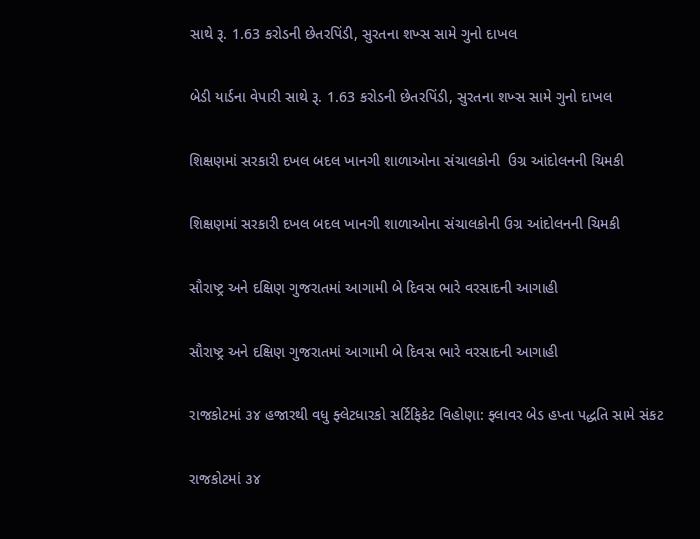સાથે રૂ. 1.63 કરોડની છેતરપિંડી, સુરતના શખ્સ સામે ગુનો દાખલ

બેડી યાર્ડના વેપારી સાથે રૂ. 1.63 કરોડની છેતરપિંડી, સુરતના શખ્સ સામે ગુનો દાખલ

શિક્ષણમાં સરકારી દખલ બદલ ખાનગી શાળાઓના સંચાલકોની  ઉગ્ર આંદોલનની ચિમકી

શિક્ષણમાં સરકારી દખલ બદલ ખાનગી શાળાઓના સંચાલકોની ઉગ્ર આંદોલનની ચિમકી

સૌરાષ્ટ્ર અને દક્ષિણ ગુજરાતમાં આગામી બે દિવસ ભારે વરસાદની આગાહી

સૌરાષ્ટ્ર અને દક્ષિણ ગુજરાતમાં આગામી બે દિવસ ભારે વરસાદની આગાહી

રાજકોટમાં ૩૪ હજારથી વધુ ફ્લેટધારકો સર્ટિફિકેટ વિહોણા: ફ્લાવર બેડ હપ્તા પદ્ધતિ સામે સંકટ

રાજકોટમાં ૩૪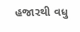હજારથી વધુ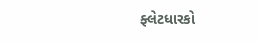ફ્લેટધારકો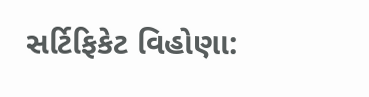સર્ટિફિકેટ વિહોણા: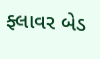ફ્લાવર બેડ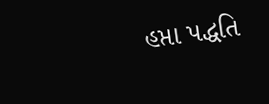હપ્તા પદ્ધતિ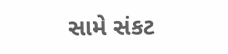સામે સંકટ